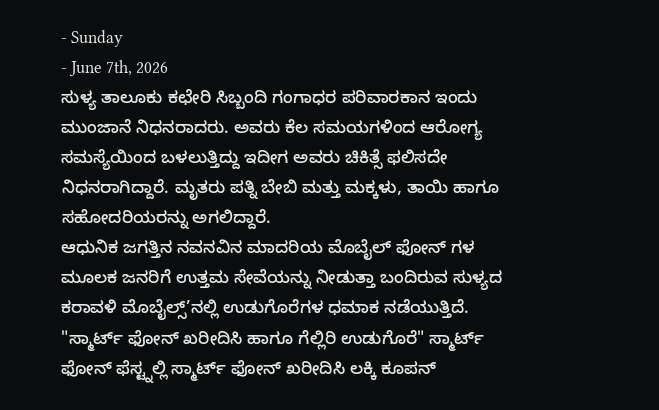- Sunday
- June 7th, 2026
ಸುಳ್ಯ ತಾಲೂಕು ಕಛೇರಿ ಸಿಬ್ಬಂದಿ ಗಂಗಾಧರ ಪರಿವಾರಕಾನ ಇಂದು ಮುಂಜಾನೆ ನಿಧನರಾದರು. ಅವರು ಕೆಲ ಸಮಯಗಳಿಂದ ಆರೋಗ್ಯ ಸಮಸ್ಯೆಯಿಂದ ಬಳಲುತ್ತಿದ್ದು ಇದೀಗ ಅವರು ಚಿಕಿತ್ಸೆ ಫಲಿಸದೇ ನಿಧನರಾಗಿದ್ದಾರೆ. ಮೃತರು ಪತ್ನಿ ಬೇಬಿ ಮತ್ತು ಮಕ್ಕಳು, ತಾಯಿ ಹಾಗೂ ಸಹೋದರಿಯರನ್ನು ಅಗಲಿದ್ದಾರೆ.
ಆಧುನಿಕ ಜಗತ್ತಿನ ನವನವಿನ ಮಾದರಿಯ ಮೊಬೈಲ್ ಫೋನ್ ಗಳ ಮೂಲಕ ಜನರಿಗೆ ಉತ್ತಮ ಸೇವೆಯನ್ನು ನೀಡುತ್ತಾ ಬಂದಿರುವ ಸುಳ್ಯದ ಕರಾವಳಿ ಮೊಬೈಲ್ಸ್’ನಲ್ಲಿ ಉಡುಗೊರೆಗಳ ಧಮಾಕ ನಡೆಯುತ್ತಿದೆ. "ಸ್ಮಾರ್ಟ್ ಫೋನ್ ಖರೀದಿಸಿ ಹಾಗೂ ಗೆಲ್ಲಿರಿ ಉಡುಗೊರೆ" ಸ್ಮಾರ್ಟ್ ಫೋನ್ ಫೆಸ್ಟ್ನಲ್ಲಿ ಸ್ಮಾರ್ಟ್ ಫೋನ್ ಖರೀದಿಸಿ ಲಕ್ಕಿ ಕೂಪನ್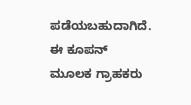ಪಡೆಯಬಹುದಾಗಿದೆ. ಈ ಕೂಪನ್ ಮೂಲಕ ಗ್ರಾಹಕರು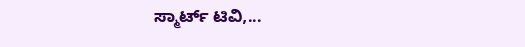ಸ್ಮಾರ್ಟ್ ಟಿವಿ,...